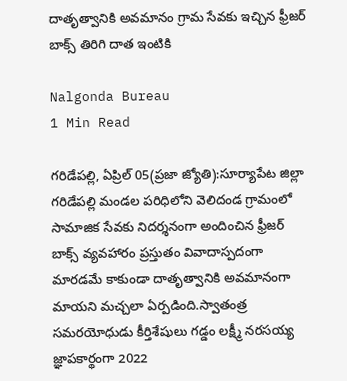దాతృత్వానికి అవమానం గ్రామ సేవకు ఇచ్చిన ఫ్రీజర్ బాక్స్ తిరిగి దాత ఇంటికి

Nalgonda Bureau
1 Min Read

గరిడేపల్లి, ఏప్రిల్ 05(ప్రజా జ్యోతి):సూర్యాపేట జిల్లా గరిడేపల్లి మండల పరిధిలోని వెలిదండ గ్రామంలో సామాజిక సేవకు నిదర్శనంగా అందించిన ఫ్రీజర్ బాక్స్ వ్యవహారం ప్రస్తుతం వివాదాస్పదంగా మారడమే కాకుండా దాతృత్వానికి అవమానంగా మాయని మచ్చలా ఏర్పడింది.స్వాతంత్ర సమరయోధుడు కీర్తిశేషులు గడ్డం లక్ష్మీ నరసయ్య జ్ఞాపకార్థంగా 2022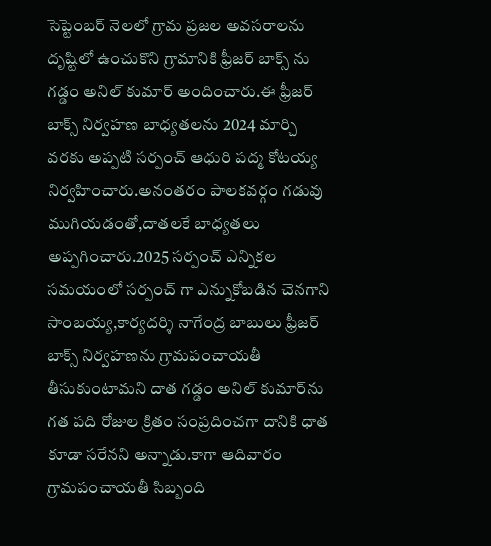సెప్టెంబర్ నెలలో గ్రామ ప్రజల అవసరాలను దృష్టిలో ఉంచుకొని గ్రామానికి ఫ్రీజర్ బాక్స్ ను గడ్డం అనిల్ కుమార్ అందించారు.ఈ ఫ్రీజర్ బాక్స్ నిర్వహణ బాధ్యతలను 2024 మార్చి వరకు అప్పటి సర్పంచ్ ఆధురి పద్మ కోటయ్య నిర్వహించారు.అనంతరం పాలకవర్గం గడువు ముగియడంతో,దాతలకే బాధ్యతలు అప్పగించారు.2025 సర్పంచ్ ఎన్నికల సమయంలో సర్పంచ్ గా ఎన్నుకోబడిన చెనగాని సాంబయ్య,కార్యదర్శి నాగేంద్ర బాబులు ఫ్రీజర్ బాక్స్ నిర్వహణను గ్రామపంచాయతీ తీసుకుంటామని దాత గడ్డం అనిల్ కుమార్‌ను గత పది రోజుల క్రితం సంప్రదించగా దానికి ధాత కూడా సరేనని అన్నాడు.కాగా ఆదివారం గ్రామపంచాయతీ సిబ్బంది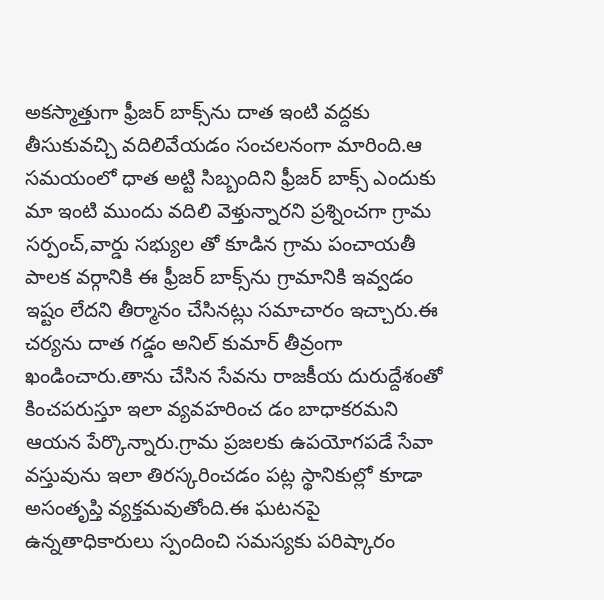అకస్మాత్తుగా ఫ్రీజర్ బాక్స్‌ను దాత ఇంటి వద్దకు తీసుకువచ్చి వదిలివేయడం సంచలనంగా మారింది.ఆ సమయంలో ధాత అట్టి సిబ్బందిని ఫ్రీజర్ బాక్స్ ఎందుకు మా ఇంటి ముందు వదిలి వెళ్తున్నారని ప్రశ్నించగా గ్రామ సర్పంచ్,వార్డు సభ్యుల తో కూడిన గ్రామ పంచాయతీ పాలక వర్గానికి ఈ ఫ్రీజర్ బాక్స్‌ను గ్రామానికి ఇవ్వడం ఇష్టం లేదని తీర్మానం చేసినట్లు సమాచారం ఇచ్చారు.ఈ చర్యను దాత గడ్డం అనిల్ కుమార్ తీవ్రంగా ఖండించారు.తాను చేసిన సేవను రాజకీయ దురుద్దేశంతో కించపరుస్తూ ఇలా వ్యవహరించ డం బాధాకరమని ఆయన పేర్కొన్నారు.గ్రామ ప్రజలకు ఉపయోగపడే సేవా వస్తువును ఇలా తిరస్కరించడం పట్ల స్థానికుల్లో కూడా అసంతృప్తి వ్యక్తమవుతోంది.ఈ ఘటనపై ఉన్నతాధికారులు స్పందించి సమస్యకు పరిష్కారం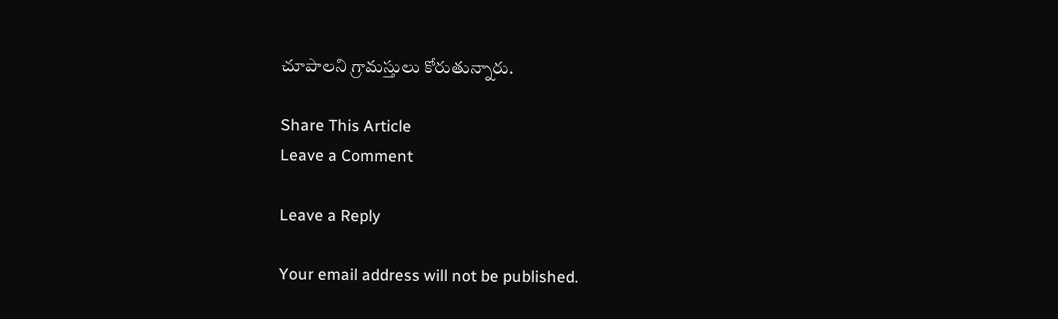చూపాలని గ్రామస్తులు కోరుతున్నారు.

Share This Article
Leave a Comment

Leave a Reply

Your email address will not be published.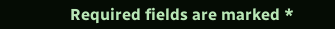Required fields are marked *